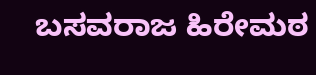ಬಸವರಾಜ ಹಿರೇಮಠ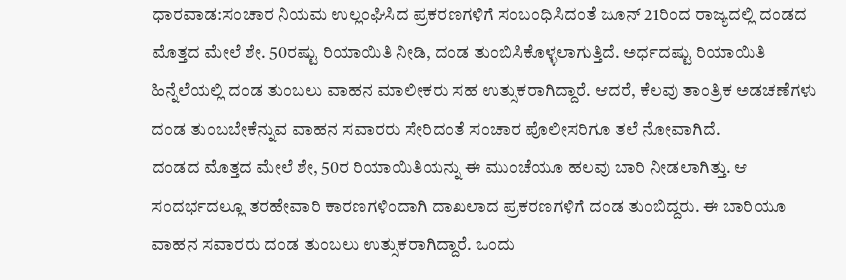ಧಾರವಾಡ:ಸಂಚಾರ ನಿಯಮ ಉಲ್ಲಂಘಿಸಿದ ಪ್ರಕರಣಗಳಿಗೆ ಸಂಬಂಧಿಸಿದಂತೆ ಜೂನ್ 21ರಿಂದ ರಾಜ್ಯದಲ್ಲಿ ದಂಡದ ಮೊತ್ತದ ಮೇಲೆ ಶೇ. 50ರಷ್ಟು ರಿಯಾಯಿತಿ ನೀಡಿ, ದಂಡ ತುಂಬಿಸಿಕೊಳ್ಳಲಾಗುತ್ತಿದೆ. ಅರ್ಧದಷ್ಟು ರಿಯಾಯಿತಿ ಹಿನ್ನೆಲೆಯಲ್ಲಿ ದಂಡ ತುಂಬಲು ವಾಹನ ಮಾಲೀಕರು ಸಹ ಉತ್ಸುಕರಾಗಿದ್ದಾರೆ. ಆದರೆ, ಕೆಲವು ತಾಂತ್ರಿಕ ಅಡಚಣೆಗಳು ದಂಡ ತುಂಬಬೇಕೆನ್ನುವ ವಾಹನ ಸವಾರರು ಸೇರಿದಂತೆ ಸಂಚಾರ ಪೊಲೀಸರಿಗೂ ತಲೆ ನೋವಾಗಿದೆ.
ದಂಡದ ಮೊತ್ತದ ಮೇಲೆ ಶೇ, 50ರ ರಿಯಾಯಿತಿಯನ್ನು ಈ ಮುಂಚೆಯೂ ಹಲವು ಬಾರಿ ನೀಡಲಾಗಿತ್ತು. ಆ ಸಂದರ್ಭದಲ್ಲೂ ತರಹೇವಾರಿ ಕಾರಣಗಳಿಂದಾಗಿ ದಾಖಲಾದ ಪ್ರಕರಣಗಳಿಗೆ ದಂಡ ತುಂಬಿದ್ದರು. ಈ ಬಾರಿಯೂ ವಾಹನ ಸವಾರರು ದಂಡ ತುಂಬಲು ಉತ್ಸುಕರಾಗಿದ್ದಾರೆ. ಒಂದು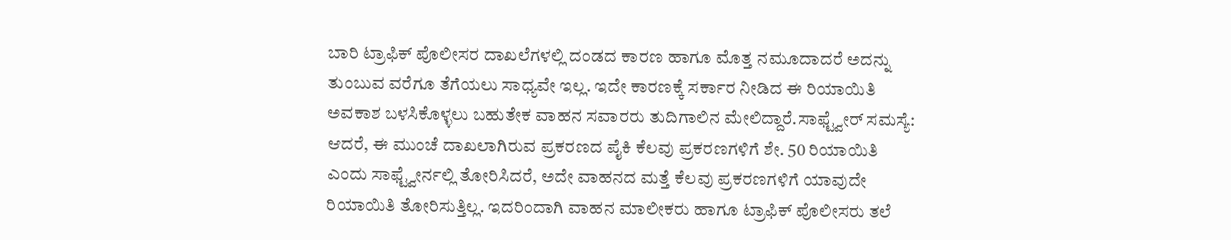ಬಾರಿ ಟ್ರಾಫಿಕ್ ಪೊಲೀಸರ ದಾಖಲೆಗಳಲ್ಲಿ ದಂಡದ ಕಾರಣ ಹಾಗೂ ಮೊತ್ತ ನಮೂದಾದರೆ ಅದನ್ನು ತುಂಬುವ ವರೆಗೂ ತೆಗೆಯಲು ಸಾಧ್ಯವೇ ಇಲ್ಲ. ಇದೇ ಕಾರಣಕ್ಕೆ ಸರ್ಕಾರ ನೀಡಿದ ಈ ರಿಯಾಯಿತಿ ಅವಕಾಶ ಬಳಸಿಕೊಳ್ಳಲು ಬಹುತೇಕ ವಾಹನ ಸವಾರರು ತುದಿಗಾಲಿನ ಮೇಲಿದ್ದಾರೆ.ಸಾಫ್ಟ್ವೇರ್ ಸಮಸ್ಯೆ:
ಆದರೆ, ಈ ಮುಂಚೆ ದಾಖಲಾಗಿರುವ ಪ್ರಕರಣದ ಪೈಕಿ ಕೆಲವು ಪ್ರಕರಣಗಳಿಗೆ ಶೇ. 50 ರಿಯಾಯಿತಿ ಎಂದು ಸಾಫ್ಟ್ವೇರ್ನಲ್ಲಿ ತೋರಿಸಿದರೆ, ಅದೇ ವಾಹನದ ಮತ್ತೆ ಕೆಲವು ಪ್ರಕರಣಗಳಿಗೆ ಯಾವುದೇ ರಿಯಾಯಿತಿ ತೋರಿಸುತ್ತಿಲ್ಲ. ಇದರಿಂದಾಗಿ ವಾಹನ ಮಾಲೀಕರು ಹಾಗೂ ಟ್ರಾಫಿಕ್ ಪೊಲೀಸರು ತಲೆ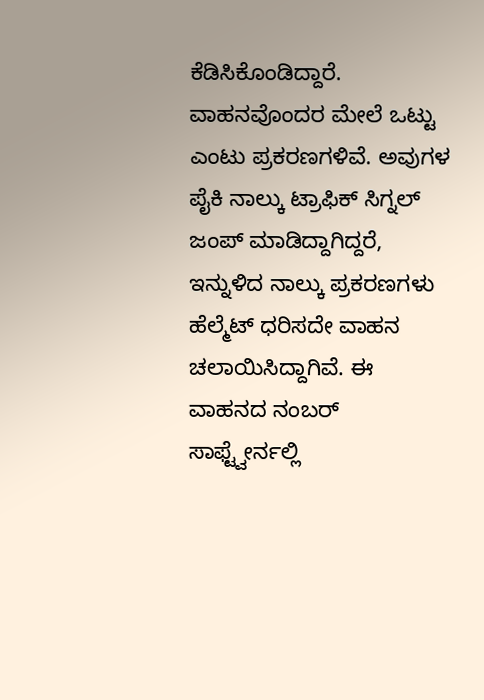ಕೆಡಿಸಿಕೊಂಡಿದ್ದಾರೆ.
ವಾಹನವೊಂದರ ಮೇಲೆ ಒಟ್ಟು ಎಂಟು ಪ್ರಕರಣಗಳಿವೆ. ಅವುಗಳ ಪೈಕಿ ನಾಲ್ಕು ಟ್ರಾಫಿಕ್ ಸಿಗ್ನಲ್ ಜಂಪ್ ಮಾಡಿದ್ದಾಗಿದ್ದರೆ, ಇನ್ನುಳಿದ ನಾಲ್ಕು ಪ್ರಕರಣಗಳು ಹೆಲ್ಮೆಟ್ ಧರಿಸದೇ ವಾಹನ ಚಲಾಯಿಸಿದ್ದಾಗಿವೆ. ಈ ವಾಹನದ ನಂಬರ್ ಸಾಫ್ಟ್ವೇರ್ನಲ್ಲಿ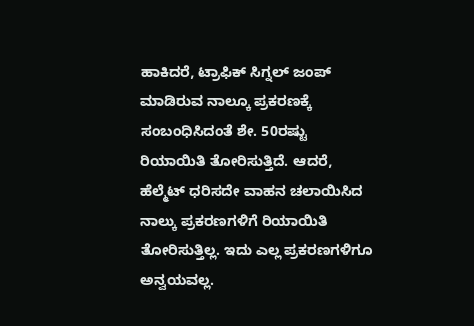ಹಾಕಿದರೆ, ಟ್ರಾಫಿಕ್ ಸಿಗ್ನಲ್ ಜಂಪ್ ಮಾಡಿರುವ ನಾಲ್ಕೂ ಪ್ರಕರಣಕ್ಕೆ ಸಂಬಂಧಿಸಿದಂತೆ ಶೇ. 50ರಷ್ಟು ರಿಯಾಯಿತಿ ತೋರಿಸುತ್ತಿದೆ. ಆದರೆ, ಹೆಲ್ಮೆಟ್ ಧರಿಸದೇ ವಾಹನ ಚಲಾಯಿಸಿದ ನಾಲ್ಕು ಪ್ರಕರಣಗಳಿಗೆ ರಿಯಾಯಿತಿ ತೋರಿಸುತ್ತಿಲ್ಲ. ಇದು ಎಲ್ಲ ಪ್ರಕರಣಗಳಿಗೂ ಅನ್ವಯವಲ್ಲ.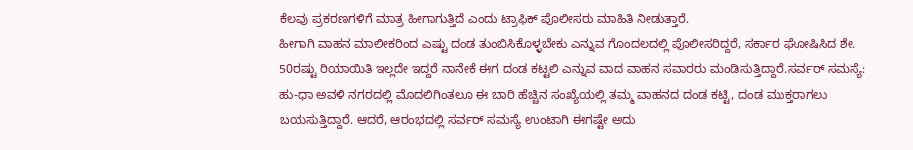ಕೆಲವು ಪ್ರಕರಣಗಳಿಗೆ ಮಾತ್ರ ಹೀಗಾಗುತ್ತಿದೆ ಎಂದು ಟ್ರಾಫಿಕ್ ಪೊಲೀಸರು ಮಾಹಿತಿ ನೀಡುತ್ತಾರೆ.
ಹೀಗಾಗಿ ವಾಹನ ಮಾಲೀಕರಿಂದ ಎಷ್ಟು ದಂಡ ತುಂಬಿಸಿಕೊಳ್ಳಬೇಕು ಎನ್ನುವ ಗೊಂದಲದಲ್ಲಿ ಪೊಲೀಸರಿದ್ದರೆ, ಸರ್ಕಾರ ಘೋಷಿಸಿದ ಶೇ. 50ರಷ್ಟು ರಿಯಾಯಿತಿ ಇಲ್ಲದೇ ಇದ್ದರೆ ನಾನೇಕೆ ಈಗ ದಂಡ ಕಟ್ಟಲಿ ಎನ್ನುವ ವಾದ ವಾಹನ ಸವಾರರು ಮಂಡಿಸುತ್ತಿದ್ದಾರೆ.ಸರ್ವರ್ ಸಮಸ್ಯೆ:
ಹು-ಧಾ ಅವಳಿ ನಗರದಲ್ಲಿ ಮೊದಲಿಗಿಂತಲೂ ಈ ಬಾರಿ ಹೆಚ್ಚಿನ ಸಂಖ್ಯೆಯಲ್ಲಿ ತಮ್ಮ ವಾಹನದ ದಂಡ ಕಟ್ಟಿ, ದಂಡ ಮುಕ್ತರಾಗಲು ಬಯಸುತ್ತಿದ್ದಾರೆ. ಆದರೆ, ಆರಂಭದಲ್ಲಿ ಸರ್ವರ್ ಸಮಸ್ಯೆ ಉಂಟಾಗಿ ಈಗಷ್ಟೇ ಅದು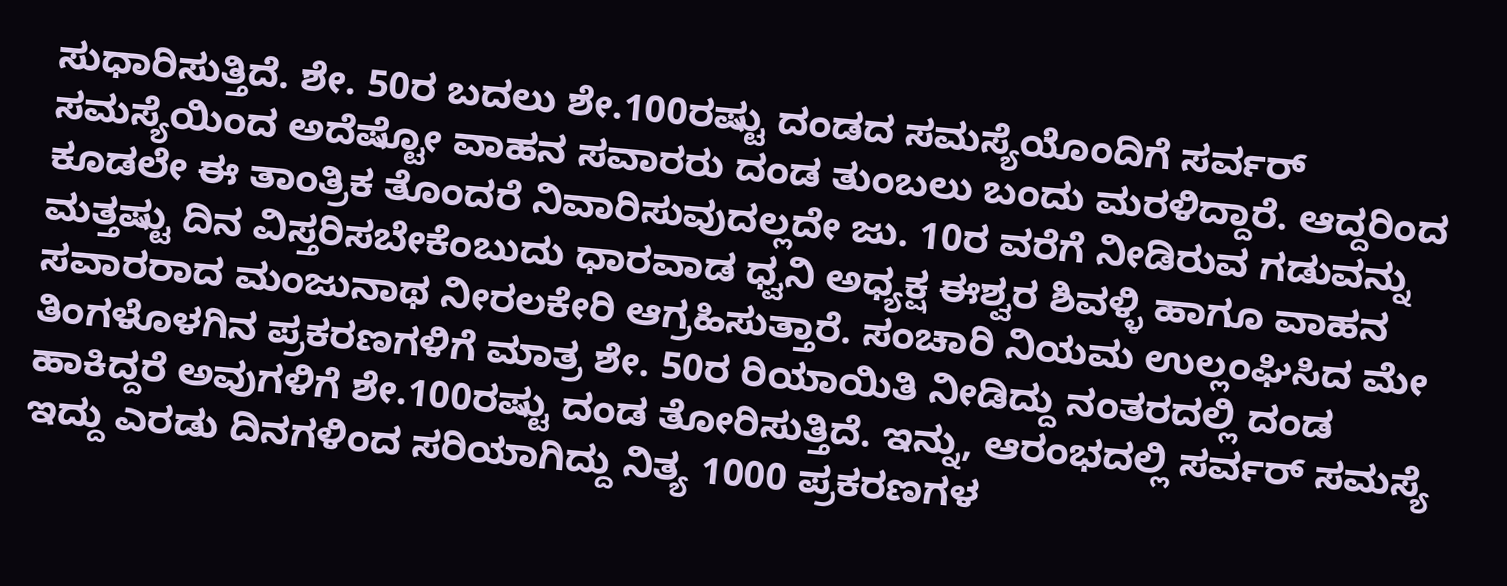ಸುಧಾರಿಸುತ್ತಿದೆ. ಶೇ. 50ರ ಬದಲು ಶೇ.100ರಷ್ಟು ದಂಡದ ಸಮಸ್ಯೆಯೊಂದಿಗೆ ಸರ್ವರ್ ಸಮಸ್ಯೆಯಿಂದ ಅದೆಷ್ಟೋ ವಾಹನ ಸವಾರರು ದಂಡ ತುಂಬಲು ಬಂದು ಮರಳಿದ್ದಾರೆ. ಆದ್ದರಿಂದ ಕೂಡಲೇ ಈ ತಾಂತ್ರಿಕ ತೊಂದರೆ ನಿವಾರಿಸುವುದಲ್ಲದೇ ಜು. 10ರ ವರೆಗೆ ನೀಡಿರುವ ಗಡುವನ್ನು ಮತ್ತಷ್ಟು ದಿನ ವಿಸ್ತರಿಸಬೇಕೆಂಬುದು ಧಾರವಾಡ ಧ್ವನಿ ಅಧ್ಯಕ್ಷ ಈಶ್ವರ ಶಿವಳ್ಳಿ ಹಾಗೂ ವಾಹನ ಸವಾರರಾದ ಮಂಜುನಾಥ ನೀರಲಕೇರಿ ಆಗ್ರಹಿಸುತ್ತಾರೆ. ಸಂಚಾರಿ ನಿಯಮ ಉಲ್ಲಂಘಿಸಿದ ಮೇ ತಿಂಗಳೊಳಗಿನ ಪ್ರಕರಣಗಳಿಗೆ ಮಾತ್ರ ಶೇ. 50ರ ರಿಯಾಯಿತಿ ನೀಡಿದ್ದು ನಂತರದಲ್ಲಿ ದಂಡ ಹಾಕಿದ್ದರೆ ಅವುಗಳಿಗೆ ಶೇ.100ರಷ್ಟು ದಂಡ ತೋರಿಸುತ್ತಿದೆ. ಇನ್ನು, ಆರಂಭದಲ್ಲಿ ಸರ್ವರ್ ಸಮಸ್ಯೆ ಇದ್ದು ಎರಡು ದಿನಗಳಿಂದ ಸರಿಯಾಗಿದ್ದು ನಿತ್ಯ 1000 ಪ್ರಕರಣಗಳ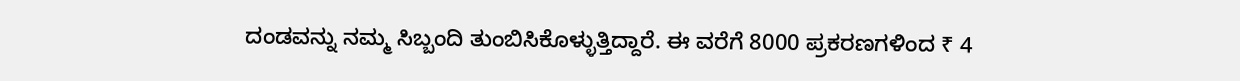ದಂಡವನ್ನು ನಮ್ಮ ಸಿಬ್ಬಂದಿ ತುಂಬಿಸಿಕೊಳ್ಳುತ್ತಿದ್ದಾರೆ. ಈ ವರೆಗೆ 8000 ಪ್ರಕರಣಗಳಿಂದ ₹ 4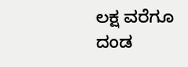ಲಕ್ಷ ವರೆಗೂ ದಂಡ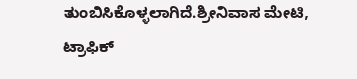ತುಂಬಿಸಿಕೊಳ್ಳಲಾಗಿದೆ.ಶ್ರೀನಿವಾಸ ಮೇಟಿ, ಟ್ರಾಫಿಕ್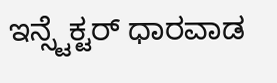ಇನ್ಸ್ಟೆಕ್ಟರ್ ಧಾರವಾಡ